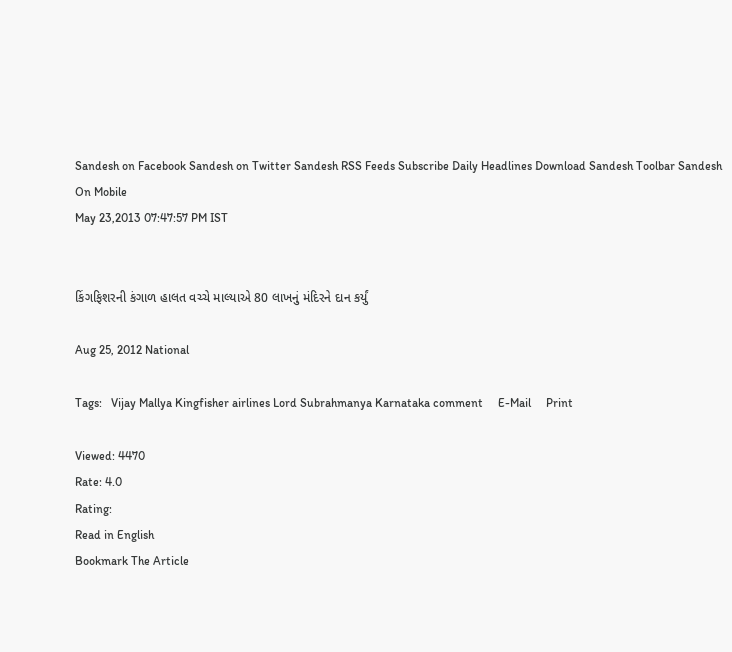Sandesh on Facebook Sandesh on Twitter Sandesh RSS Feeds Subscribe Daily Headlines Download Sandesh Toolbar Sandesh On Mobile
May 23,2013 07:47:57 PM IST


કિંગફિશરની કંગાળ હાલત વચ્ચે માલ્યાએ 80 લાખનું મંદિરને દાન કર્યું

Aug 25, 2012 National

Tags:   Vijay Mallya Kingfisher airlines Lord Subrahmanya Karnataka comment     E-Mail     Print

Viewed: 4470
Rate: 4.0
Rating:
Read in English
Bookmark The Article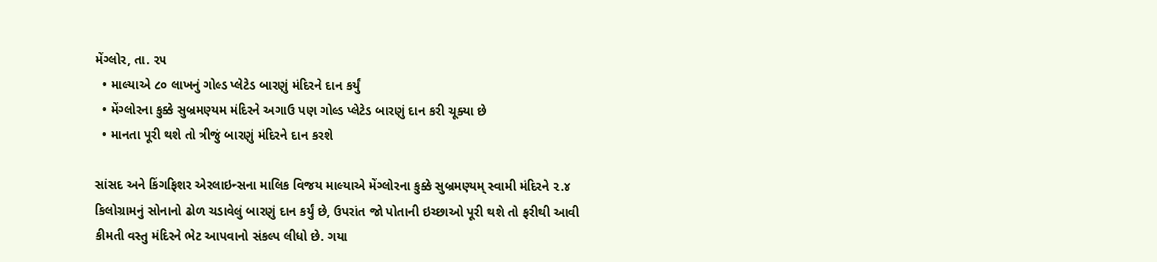મેંગ્લોર, તા. ૨૫
  • માલ્યાએ ૮૦ લાખનું ગોલ્ડ પ્લેટેડ બારણું મંદિરને દાન કર્યું
  • મેંગ્લોરના કુક્કે સુબ્રમણ્યમ મંદિરને અગાઉ પણ ગોલ્ડ પ્લેટેડ બારણું દાન કરી ચૂક્યા છે
  • માનતા પૂરી થશે તો ત્રીજું બારણું મંદિરને દાન કરશે

સાંસદ અને કિંગફિશર એરલાઇન્સના માલિક વિજય માલ્યાએ મેંગ્લોરના કુક્કે સુબ્રમણ્યમ્ સ્વામી મંદિરને ૨.૪ કિલોગ્રામનું સોનાનો ઢોળ ચડાવેલું બારણું દાન કર્યું છે, ઉપરાંત જો પોતાની ઇચ્છાઓ પૂરી થશે તો ફરીથી આવી કીમતી વસ્તુ મંદિરને ભેટ આપવાનો સંકલ્પ લીધો છે. ગયા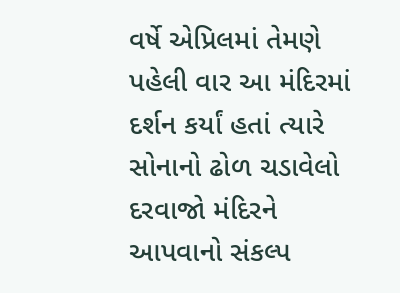વર્ષે એપ્રિલમાં તેમણે પહેલી વાર આ મંદિરમાં દર્શન કર્યાં હતાં ત્યારે સોનાનો ઢોળ ચડાવેલો દરવાજો મંદિરને આપવાનો સંકલ્પ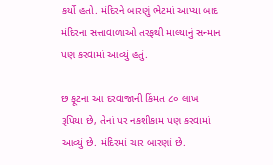કર્યો હતો. મંદિરને બારણું ભેટમાં આપ્યા બાદ મંદિરના સત્તાવાળાઓ તરફથી માલ્યાનું સન્માન પણ કરવામાં આવ્યું હતું.

છ ફૂટના આ દરવાજાની કિંમત ૮૦ લાખ રૂપિયા છે, તેનાં પર નકશીકામ પણ કરવામાં આવ્યું છે. મંદિરમાં ચાર બારણાં છે.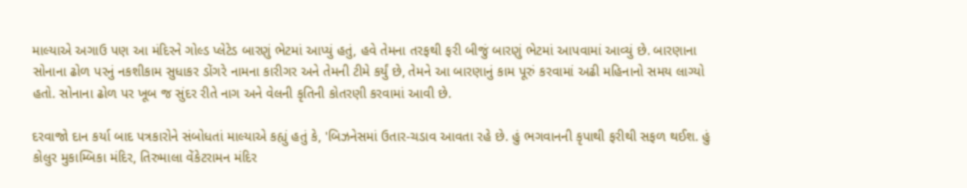માલ્યાએ અગાઉ પણ આ મંદિરને ગોલ્ડ પ્લેટેડ બારણું ભેટમાં આપ્યું હતું, હવે તેમના તરફથી ફરી બીજું બારણું ભેટમાં આપવામાં આવ્યું છે. બારણાના સોનાના ઢોળ પરનું નકશીકામ સુધાકર ડોંગરે નામના કારીગર અને તેમની ટીમે કર્યું છે, તેમને આ બારણાનું કામ પૂરું કરવામાં અઢી મહિનાનો સમય લાગ્યો હતો. સોનાના ઢોળ પર ખૂબ જ સુંદર રીતે નાગ અને વેલની કૃતિની કોતરણી કરવામાં આવી છે.

દરવાજો દાન કર્યા બાદ પત્રકારોને સંબોધતાં માલ્યાએ કહ્યું હતું કે, 'બિઝનેસમાં ઉતાર-ચડાવ આવતા રહે છે. હું ભગવાનની કૃપાથી ફરીથી સફળ થઈશ. હું કોલુર મુકામ્બિકા મંદિર, તિરુમાલા વેંકેટરામન મંદિર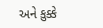અને કુક્કે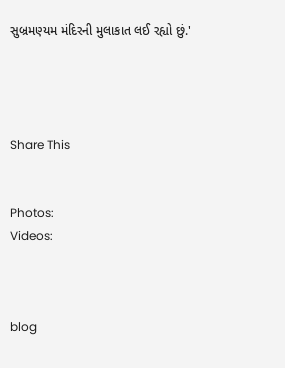સુબ્રમણ્યમ મંદિરની મુલાકાત લઈ રહ્યો છું.'




Share This


Photos:
Videos:



blog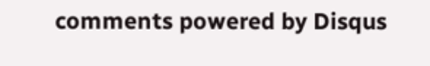comments powered by Disqus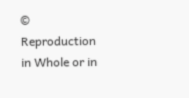© Reproduction in Whole or in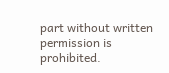part without written permission is prohibited.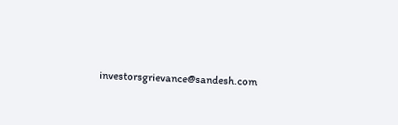investorsgrievance@sandesh.com